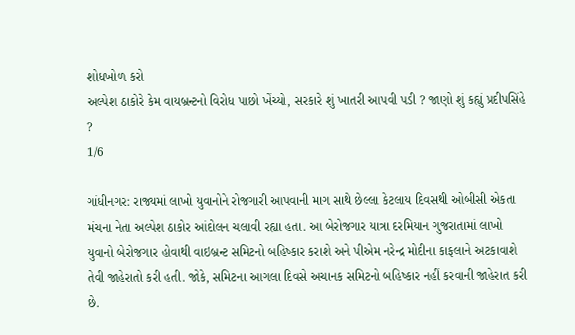શોધખોળ કરો
અલ્પેશ ઠાકોરે કેમ વાયબ્રન્ટનો વિરોધ પાછો ખેંચ્યો, સરકારે શું ખાતરી આપવી પડી ? જાણો શું કહ્યું પ્રદીપસિંહે ?
1/6

ગાંધીનગર: રાજ્યમાં લાખો યુવાનોને રોજગારી આપવાની માગ સાથે છેલ્લા કેટલાય દિવસથી ઓબીસી એકતા મંચના નેતા અલ્પેશ ઠાકોર આંદોલન ચલાવી રહ્યા હતા. આ બેરોજગાર યાત્રા દરમિયાન ગુજરાતામાં લાખો યુવાનો બેરોજગાર હોવાથી વાઇબ્રન્ટ સમિટનો બહિષ્કાર કરાશે અને પીએમ નરેન્દ્ર મોદીના કાફલાને અટકાવાશે તેવી જાહેરાતો કરી હતી. જોકે, સમિટના આગલા દિવસે અચાનક સમિટનો બહિષ્કાર નહીં કરવાની જાહેરાત કરી છે.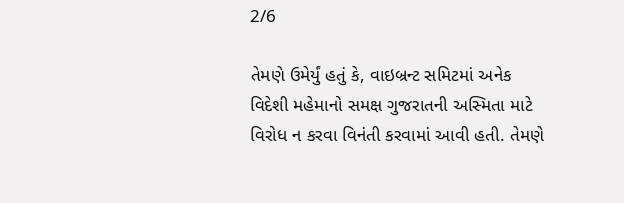2/6

તેમણે ઉમેર્યું હતું કે, વાઇબ્રન્ટ સમિટમાં અનેક વિદેશી મહેમાનો સમક્ષ ગુજરાતની અસ્મિતા માટે વિરોધ ન કરવા વિનંતી કરવામાં આવી હતી. તેમણે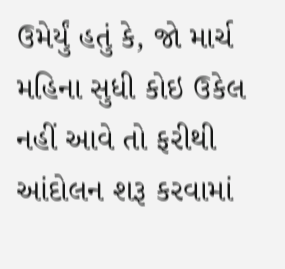ઉમેર્યું હતું કે, જો માર્ચ મહિના સુધી કોઇ ઉકેલ નહીં આવે તો ફરીથી આંદોલન શરૂ કરવામાં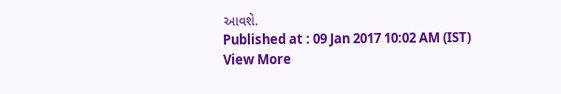આવશે.
Published at : 09 Jan 2017 10:02 AM (IST)
View More